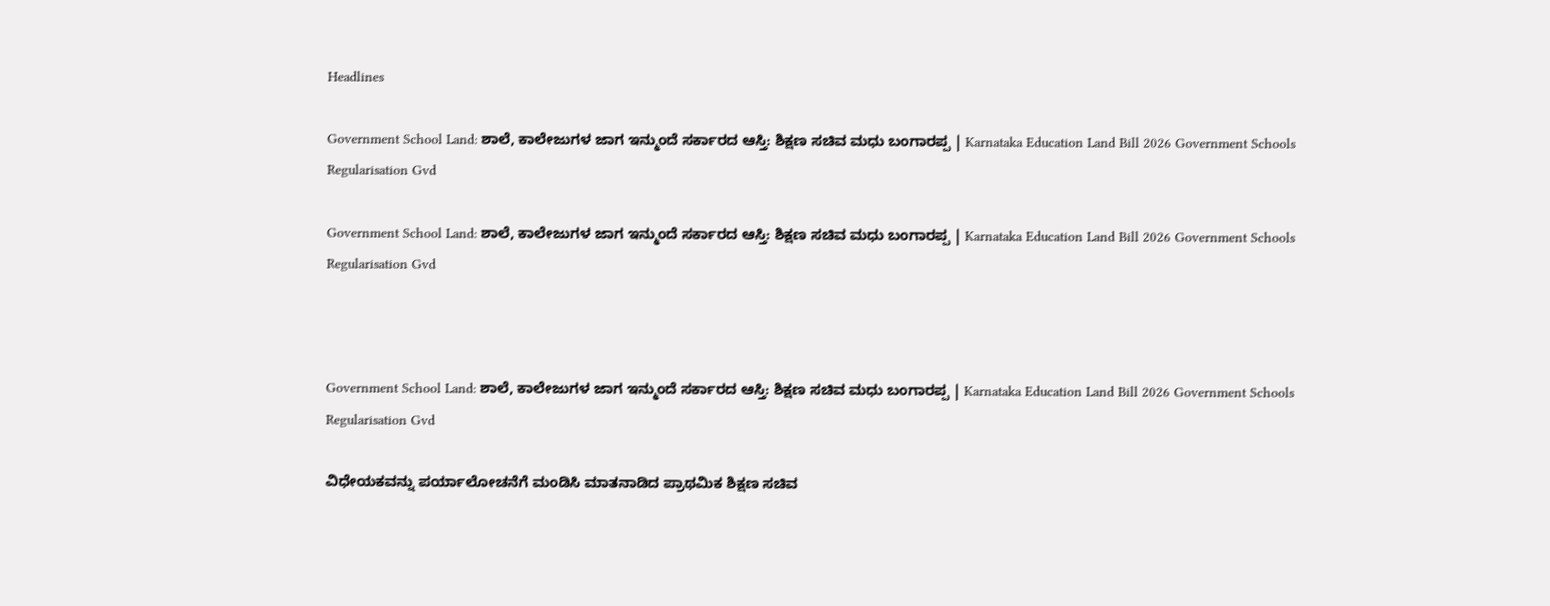Headlines

Government School Land: ಶಾಲೆ, ಕಾಲೇಜುಗಳ ಜಾಗ ಇನ್ಮುಂದೆ ಸರ್ಕಾರದ ಆಸ್ತಿ: ಶಿಕ್ಷಣ ಸಚಿವ ಮಧು ಬಂಗಾರಪ್ಪ | Karnataka Education Land Bill 2026 Government Schools Regularisation Gvd

Government School Land: ಶಾಲೆ, ಕಾಲೇಜುಗಳ ಜಾಗ ಇನ್ಮುಂದೆ ಸರ್ಕಾರದ ಆಸ್ತಿ: ಶಿಕ್ಷಣ ಸಚಿವ ಮಧು ಬಂಗಾರಪ್ಪ | Karnataka Education Land Bill 2026 Government Schools Regularisation Gvd



Government School Land: ಶಾಲೆ, ಕಾಲೇಜುಗಳ ಜಾಗ ಇನ್ಮುಂದೆ ಸರ್ಕಾರದ ಆಸ್ತಿ: ಶಿಕ್ಷಣ ಸಚಿವ ಮಧು ಬಂಗಾರಪ್ಪ | Karnataka Education Land Bill 2026 Government Schools Regularisation Gvd

ವಿಧೇಯಕವನ್ನು ಪರ್ಯಾಲೋಚನೆಗೆ ಮಂಡಿಸಿ ಮಾತನಾಡಿದ ಪ್ರಾಥಮಿಕ ಶಿಕ್ಷಣ ಸಚಿವ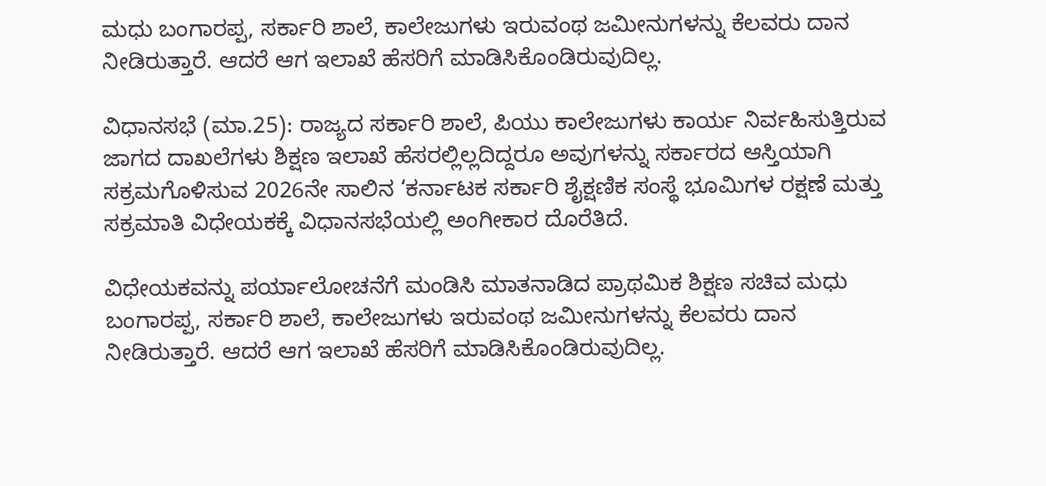ಮಧು ಬಂಗಾರಪ್ಪ, ಸರ್ಕಾರಿ ಶಾಲೆ, ಕಾಲೇಜುಗಳು ಇರುವಂಥ ಜಮೀನುಗಳನ್ನು ಕೆಲವರು ದಾನ ನೀಡಿರುತ್ತಾರೆ. ಆದರೆ ಆಗ ಇಲಾಖೆ ಹೆಸರಿಗೆ ಮಾಡಿಸಿಕೊಂಡಿರುವುದಿಲ್ಲ.

ವಿಧಾನಸಭೆ (ಮಾ.25): ರಾಜ್ಯದ ಸರ್ಕಾರಿ ಶಾಲೆ, ಪಿಯು ಕಾಲೇಜುಗಳು ಕಾರ್ಯ ನಿರ್ವಹಿಸುತ್ತಿರುವ ಜಾಗದ ದಾಖಲೆಗಳು ಶಿಕ್ಷಣ ಇಲಾಖೆ ಹೆಸರಲ್ಲಿಲ್ಲದಿದ್ದರೂ ಅವುಗಳನ್ನು ಸರ್ಕಾರದ ಆಸ್ತಿಯಾಗಿ ಸಕ್ರಮಗೊಳಿಸುವ 2026ನೇ ಸಾಲಿನ ‘ಕರ್ನಾಟಕ ಸರ್ಕಾರಿ ಶೈಕ್ಷಣಿಕ ಸಂಸ್ಥೆ ಭೂಮಿಗಳ ರಕ್ಷಣೆ ಮತ್ತು ಸಕ್ರಮಾತಿ ವಿಧೇಯಕಕ್ಕೆ ವಿಧಾನಸಭೆಯಲ್ಲಿ ಅಂಗೀಕಾರ ದೊರೆತಿದೆ.

ವಿಧೇಯಕವನ್ನು ಪರ್ಯಾಲೋಚನೆಗೆ ಮಂಡಿಸಿ ಮಾತನಾಡಿದ ಪ್ರಾಥಮಿಕ ಶಿಕ್ಷಣ ಸಚಿವ ಮಧು ಬಂಗಾರಪ್ಪ, ಸರ್ಕಾರಿ ಶಾಲೆ, ಕಾಲೇಜುಗಳು ಇರುವಂಥ ಜಮೀನುಗಳನ್ನು ಕೆಲವರು ದಾನ ನೀಡಿರುತ್ತಾರೆ. ಆದರೆ ಆಗ ಇಲಾಖೆ ಹೆಸರಿಗೆ ಮಾಡಿಸಿಕೊಂಡಿರುವುದಿಲ್ಲ.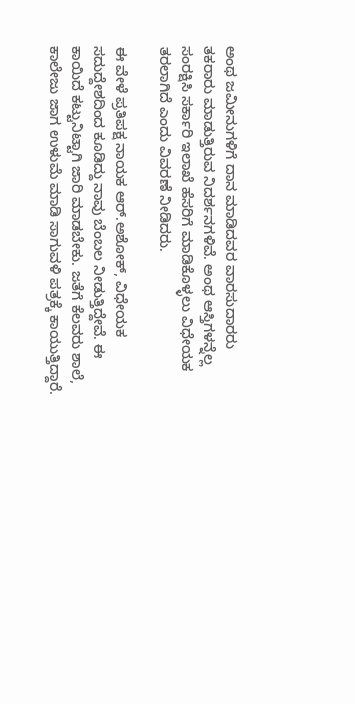ಅಂಥ ಜಮೀನುಗಳಿಗೆ ದಾನ ಮಾಡಿದವರ ವಾರಸುದಾರರು ತಕರಾರು ಮಾಡುತ್ತಿರುವ ನಿದರ್ಶನಗಳಿವೆ. ಅಂಥ ಆಸ್ತಿಗಳನ್ನೆಲ್ಲ ಸಂರಕ್ಷಿಸಿ ಸರ್ಕಾರಿ ಇಲಾಖೆ ಹೆಸರಿಗೆ ಮಾಡಿಕೊಳ್ಳಲು ವಿಧೇಯಕ ತರಲಾಗಿದೆ ಎಂದು ವಿವರಣೆ ನೀಡಿದರು.

ಈ ವೇಳೆ ಪ್ರತಿಪಕ್ಷ ನಾಯಕ ಆರ್‌.ಅಶೋಕ್‌, ವಿಧೇಯಕ ಸದುದ್ದೇಶದಿಂದ ಕೂಡಿದ್ದು ನಾವು ಬೆಂಬಲ ನೀಡುತ್ತಿದ್ದೇವೆ. ಈ ಕಾಯಿದೆ ಕಟ್ಟುನಿಟ್ಟಾಗಿ ಜಾರಿ ಮಾಡಬೇಕು. ಜತೆಗೆ ಕೆಲವರು ಶಾಲೆ, ಕಾಲೇಜು ಜಾಗ ಉಳುಮೆ ಮಾಡಿ ಸಾಗುವಳಿ ಪತ್ರಕ್ಕೆ ಕಾಯುತ್ತಿದ್ದಾರೆ.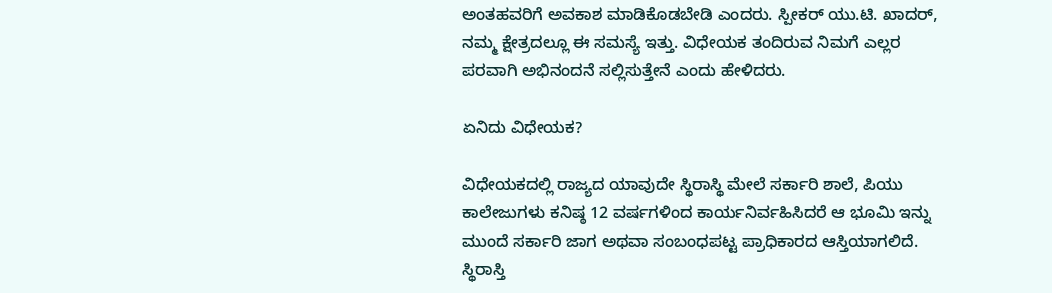ಅಂತಹವರಿಗೆ ಅವಕಾಶ ಮಾಡಿಕೊಡಬೇಡಿ ಎಂದರು. ಸ್ಪೀಕರ್ ಯು.ಟಿ. ಖಾದರ್‌, ನಮ್ಮ ಕ್ಷೇತ್ರದಲ್ಲೂ ಈ ಸಮಸ್ಯೆ ಇತ್ತು. ವಿಧೇಯಕ ತಂದಿರುವ ನಿಮಗೆ ಎಲ್ಲರ ಪರವಾಗಿ ಅಭಿನಂದನೆ ಸಲ್ಲಿಸುತ್ತೇನೆ ಎಂದು ಹೇಳಿದರು.

ಏನಿದು ವಿಧೇಯಕ?

ವಿಧೇಯಕದಲ್ಲಿ ರಾಜ್ಯದ ಯಾವುದೇ ಸ್ಥಿರಾಸ್ಥಿ ಮೇಲೆ ಸರ್ಕಾರಿ ಶಾಲೆ, ಪಿಯು ಕಾಲೇಜುಗಳು ಕನಿಷ್ಠ 12 ವರ್ಷಗಳಿಂದ ಕಾರ್ಯನಿರ್ವಹಿಸಿದರೆ ಆ ಭೂಮಿ ಇನ್ನು ಮುಂದೆ ಸರ್ಕಾರಿ ಜಾಗ ಅಥವಾ ಸಂಬಂಧಪಟ್ಟ ಪ್ರಾಧಿಕಾರದ ಆಸ್ತಿಯಾಗಲಿದೆ. ಸ್ಥಿರಾಸ್ತಿ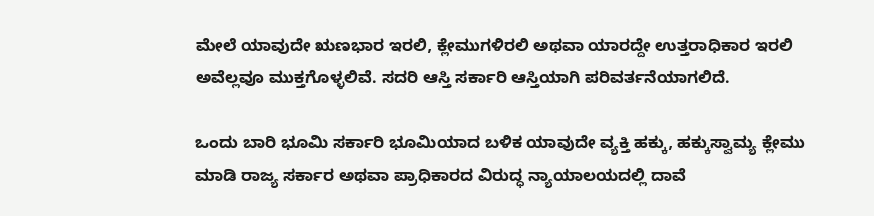ಮೇಲೆ ಯಾವುದೇ ಋಣಭಾರ ಇರಲಿ, ಕ್ಲೇಮುಗಳಿರಲಿ ಅಥವಾ ಯಾರದ್ದೇ ಉತ್ತರಾಧಿಕಾರ ಇರಲಿ ಅವೆಲ್ಲವೂ ಮುಕ್ತಗೊಳ್ಳಲಿವೆ. ಸದರಿ ಆಸ್ತಿ ಸರ್ಕಾರಿ ಆಸ್ತಿಯಾಗಿ ಪರಿವರ್ತನೆಯಾಗಲಿದೆ.

ಒಂದು ಬಾರಿ ಭೂಮಿ ಸರ್ಕಾರಿ ಭೂಮಿಯಾದ ಬಳಿಕ ಯಾವುದೇ ವ್ಯಕ್ತಿ ಹಕ್ಕು, ಹಕ್ಕುಸ್ವಾಮ್ಯ ಕ್ಲೇಮು ಮಾಡಿ ರಾಜ್ಯ ಸರ್ಕಾರ ಅಥವಾ ಪ್ರಾಧಿಕಾರದ ವಿರುದ್ಧ ನ್ಯಾಯಾಲಯದಲ್ಲಿ ದಾವೆ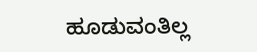ಹೂಡುವಂತಿಲ್ಲ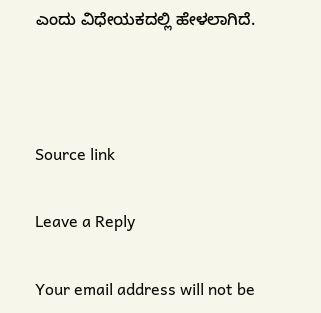ಎಂದು ವಿಧೇಯಕದಲ್ಲಿ ಹೇಳಲಾಗಿದೆ.



Source link

Leave a Reply

Your email address will not be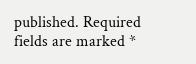published. Required fields are marked *